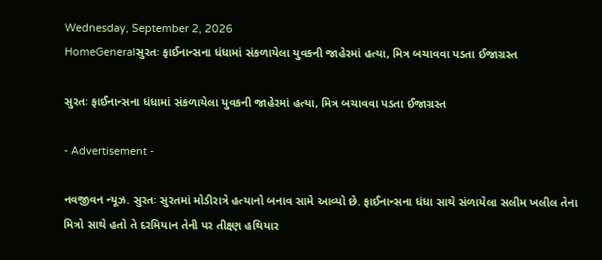Wednesday, September 2, 2026
HomeGeneralસુરતઃ ફાઈનાન્સના ધંધામાં સંકળાયેલા યુવકની જાહેરમાં હત્યા, મિત્ર બચાવવા પડતા ઈજાગ્રસ્ત

સુરતઃ ફાઈનાન્સના ધંધામાં સંકળાયેલા યુવકની જાહેરમાં હત્યા, મિત્ર બચાવવા પડતા ઈજાગ્રસ્ત

- Advertisement -

નવજીવન ન્યૂઝ. સુરતઃ સુરતમાં મોડીરાત્રે હત્યાનો બનાવ સામે આવ્યો છે. ફાઈનાન્સના ધંધા સાથે સંળાયેલા સલીમ ખલીલ તેના મિત્રો સાથે હતો તે દરમિયાન તેની પર તીક્ષ્ણ હથિયાર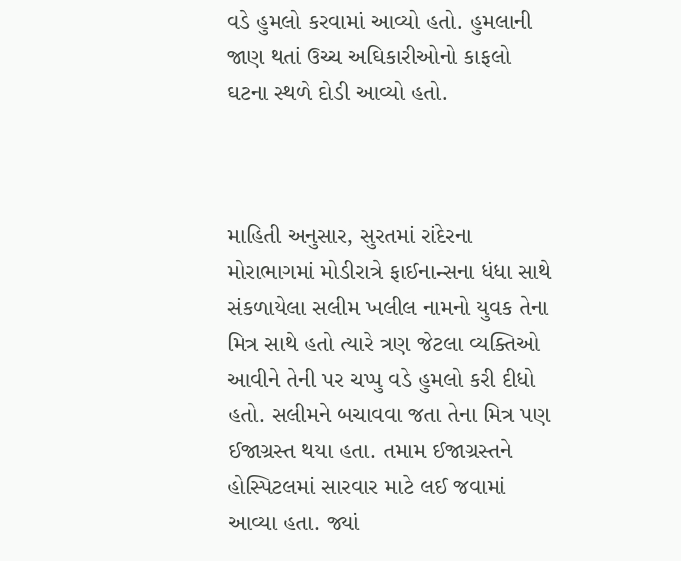વડે હુમલો કરવામાં આવ્યો હતો. હુમલાની જાણ થતાં ઉચ્ચ અઘિકારીઓનો કાફલો ઘટના સ્થળે દોડી આવ્યો હતો.



માહિતી અનુસાર, સુરતમાં રાંદેરના મોરાભાગમાં મોડીરાત્રે ફાઈનાન્સના ધંધા સાથે સંકળાયેલા સલીમ ખલીલ નામનો યુવક તેના મિત્ર સાથે હતો ત્યારે ત્રણ જેટલા વ્યક્તિઓ આવીને તેની પર ચપ્પુ વડે હુમલો કરી દીધો હતો. સલીમને બચાવવા જતા તેના મિત્ર પણ ઈજાગ્રસ્ત થયા હતા. તમામ ઈજાગ્રસ્તને હોસ્પિટલમાં સારવાર માટે લઈ જવામાં આવ્યા હતા. જ્યાં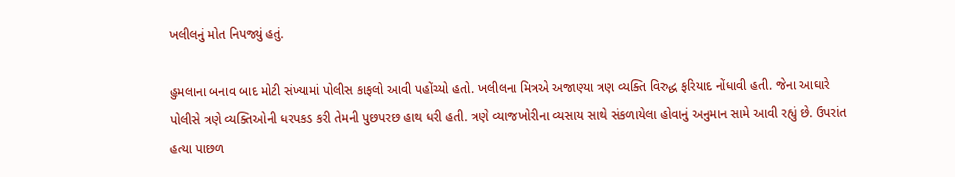ખલીલનું મોત નિપજ્યું હતું.

હુમલાના બનાવ બાદ મોટી સંખ્યામાં પોલીસ કાફલો આવી પહોંચ્યો હતો. ખલીલના મિત્રએ અજાણ્યા ત્રણ વ્યક્તિ વિરુદ્ધ ફરિયાદ નોંધાવી હતી. જેના આઘારે પોલીસે ત્રણે વ્યક્તિઓની ધરપકડ કરી તેમની પુછપરછ હાથ ધરી હતી. ત્રણે વ્યાજખોરીના વ્યસાય સાથે સંકળાયેલા હોવાનું અનુમાન સામે આવી રહ્યું છે. ઉપરાંત હત્યા પાછળ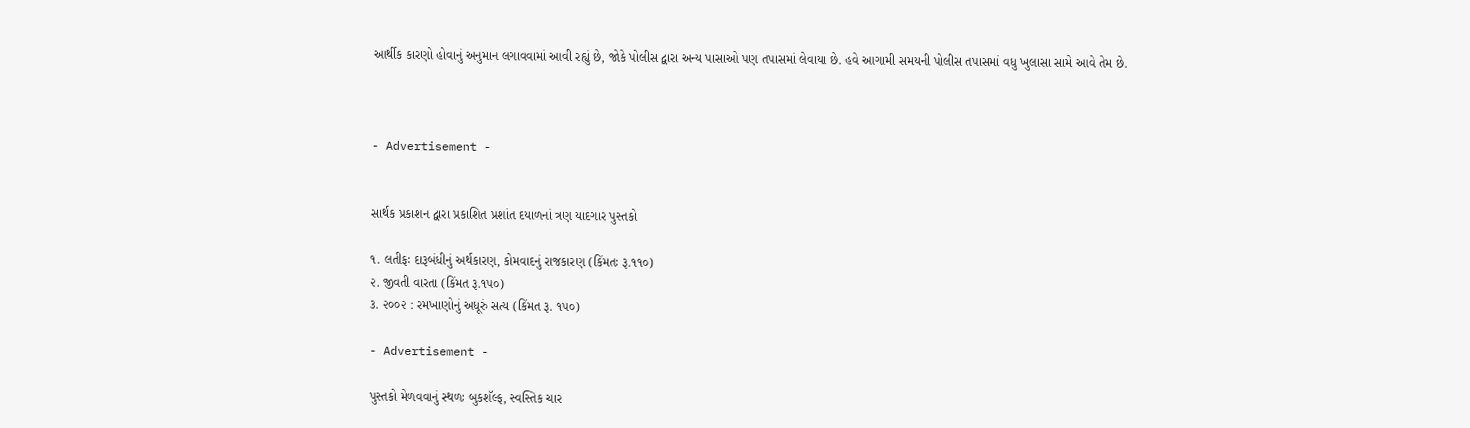આર્થીક કારણો હોવાનું અનુમાન લગાવવામાં આવી રહ્યું છે, જોકે પોલીસ દ્વારા અન્ય પાસાઓ પણ તપાસમાં લેવાયા છે. હવે આગામી સમયની પોલીસ તપાસમાં વધુ ખુલાસા સામે આવે તેમ છે.



- Advertisement -


સાર્થક પ્રકાશન દ્વારા પ્રકાશિત પ્રશાંત દયાળનાં ત્રણ યાદગાર પુસ્તકો

૧. લતીફઃ દારૂબંધીનું અર્થકારણ, કોમવાદનું રાજકારણ (કિંમતઃ રૂ.૧૧૦)
૨. જીવતી વારતા (કિંમત રૂ.૧૫૦)
૩. ૨૦૦૨ : રમખાણોનું અધૂરું સત્ય (કિંમત રૂ. ૧૫૦)

- Advertisement -

પુસ્તકો મેળવવાનું સ્થળઃ બુકશૅલ્ફ, સ્વસ્તિક ચાર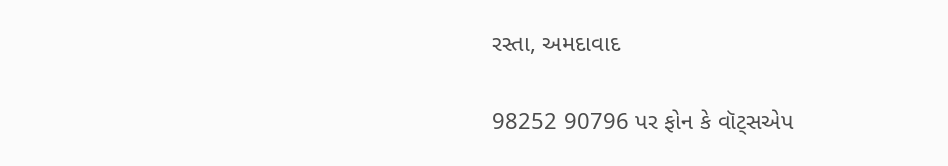રસ્તા, અમદાવાદ

98252 90796 પર ફોન કે વૉટ્સએપ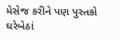મેસેજ કરીને પણ પુસ્તકો ઘરેબેઠાં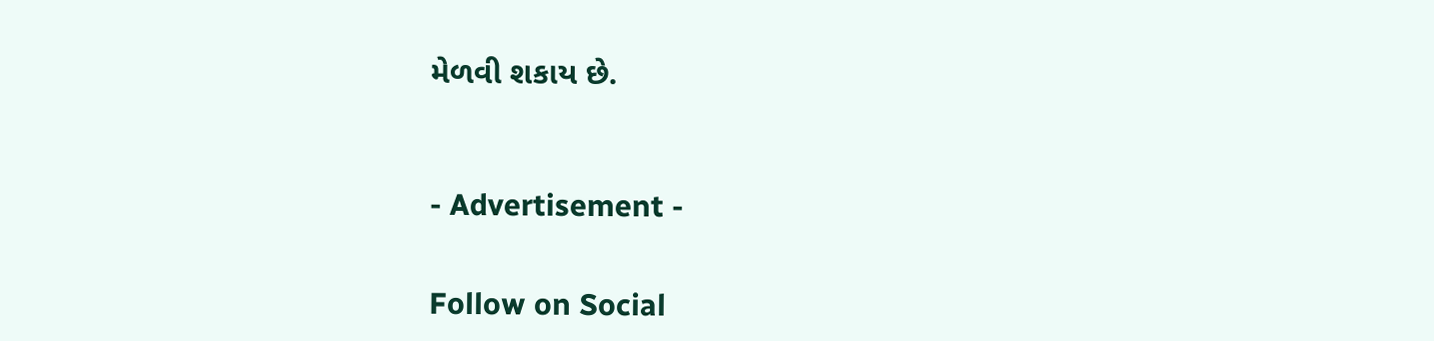મેળવી શકાય છે.



- Advertisement -


Follow on Social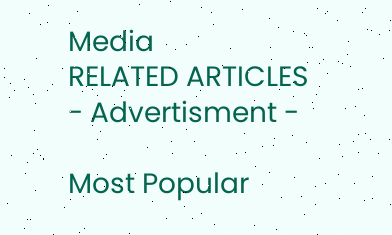Media
RELATED ARTICLES
- Advertisment -

Most Popular